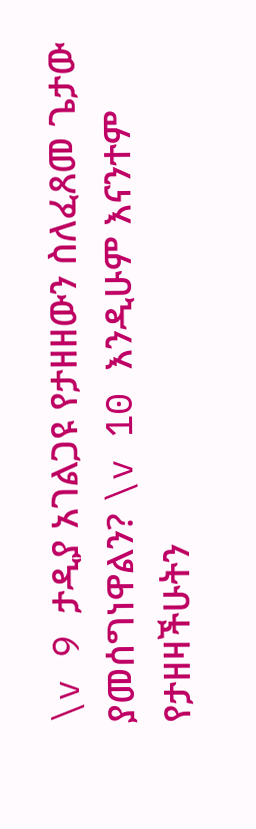\v 9 ታዲያ አገልጋዩ የታዘዘውን ስለፈጸመ ጌታው ያመሰግነዋልን? \v 10 እንዲሁም እናንተም የታዘዛችሁትን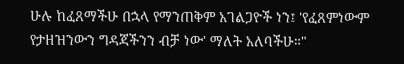ሁሉ ከፈጸማችሁ በኋላ የማንጠቅም አገልጋዮች ነን፤ 'የፈጸምነውም የታዘዝንውን ግዳጃችንን ብቻ ነው' ማለት አለባችሁ።"